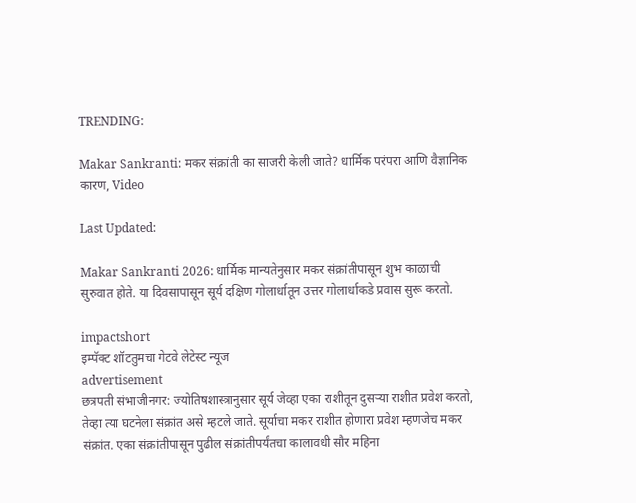TRENDING:

Makar Sankranti: मकर संक्रांती का साजरी केली जाते? धार्मिक परंपरा आणि वैज्ञानिक कारण, Video

Last Updated:

Makar Sankranti 2026: धार्मिक मान्यतेनुसार मकर संक्रांतीपासून शुभ काळाची सुरुवात होते. या दिवसापासून सूर्य दक्षिण गोलार्धातून उत्तर गोलार्धाकडे प्रवास सुरू करतो.

impactshort
इम्पॅक्ट शॉटतुमचा गेटवे लेटेस्ट न्यूज
advertisement
छत्रपती संभाजीनगर: ज्योतिषशास्त्रानुसार सूर्य जेव्हा एका राशीतून दुसऱ्या राशीत प्रवेश करतो, तेव्हा त्या घटनेला संक्रांत असे म्हटले जाते. सूर्याचा मकर राशीत होणारा प्रवेश म्हणजेच मकर संक्रांत. एका संक्रांतीपासून पुढील संक्रांतीपर्यंतचा कालावधी सौर महिना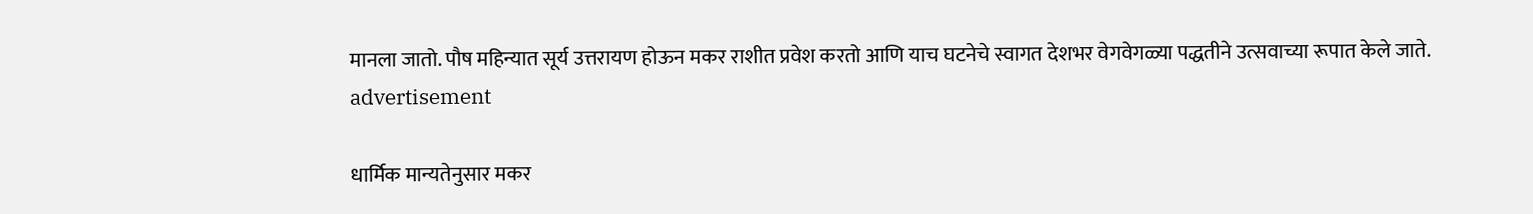मानला जातो. पौष महिन्यात सूर्य उत्तरायण होऊन मकर राशीत प्रवेश करतो आणि याच घटनेचे स्वागत देशभर वेगवेगळ्या पद्धतीने उत्सवाच्या रूपात केले जाते.
advertisement

धार्मिक मान्यतेनुसार मकर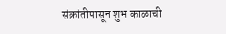संक्रांतीपासून शुभ काळाची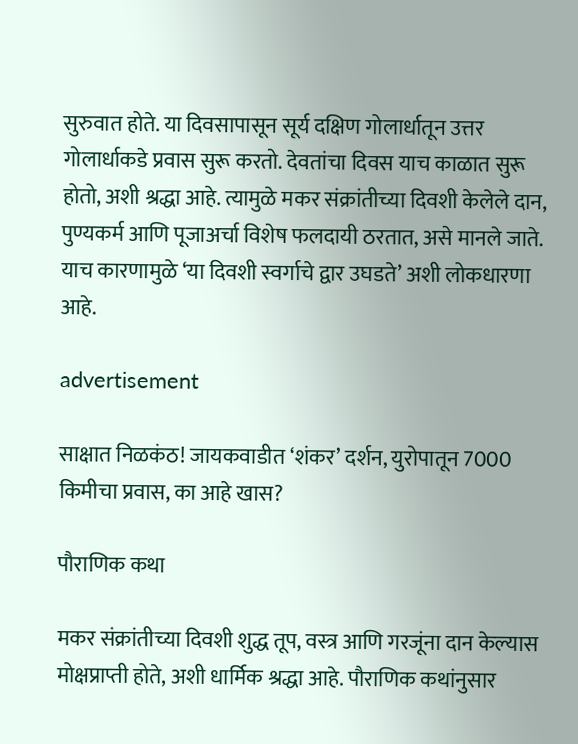सुरुवात होते. या दिवसापासून सूर्य दक्षिण गोलार्धातून उत्तर गोलार्धाकडे प्रवास सुरू करतो. देवतांचा दिवस याच काळात सुरू होतो, अशी श्रद्धा आहे. त्यामुळे मकर संक्रांतीच्या दिवशी केलेले दान, पुण्यकर्म आणि पूजाअर्चा विशेष फलदायी ठरतात, असे मानले जाते. याच कारणामुळे ‘या दिवशी स्वर्गाचे द्वार उघडते’ अशी लोकधारणा आहे.

advertisement

साक्षात निळकंठ! जायकवाडीत ‘शंकर’ दर्शन, युरोपातून 7000 किमीचा प्रवास, का आहे खास?

पौराणिक कथा

मकर संक्रांतीच्या दिवशी शुद्ध तूप, वस्त्र आणि गरजूंना दान केल्यास मोक्षप्राप्ती होते, अशी धार्मिक श्रद्धा आहे. पौराणिक कथांनुसार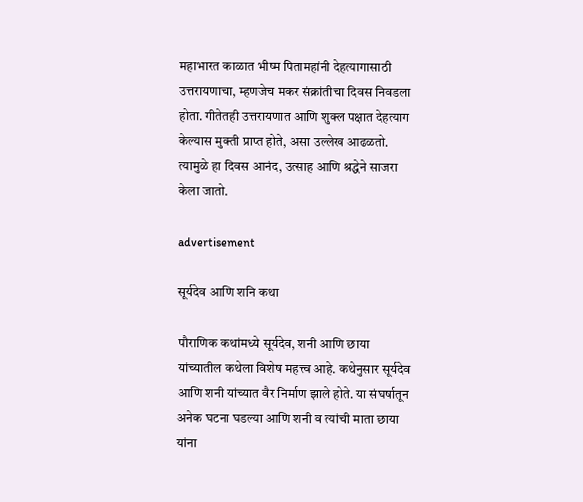महाभारत काळात भीष्म पितामहांनी देहत्यागासाठी उत्तरायणाचा, म्हणजेच मकर संक्रांतीचा दिवस निवडला होता. गीतेतही उत्तरायणात आणि शुक्ल पक्षात देहत्याग केल्यास मुक्ती प्राप्त होते, असा उल्लेख आढळतो. त्यामुळे हा दिवस आनंद, उत्साह आणि श्रद्धेने साजरा केला जातो.

advertisement

सूर्यदेव आणि शनि कथा

पौराणिक कथांमध्ये सूर्यदेव, शनी आणि छाया यांच्यातील कथेला विशेष महत्त्व आहे. कथेनुसार सूर्यदेव आणि शनी यांच्यात वैर निर्माण झाले होते. या संघर्षातून अनेक घटना घडल्या आणि शनी व त्यांची माता छाया यांना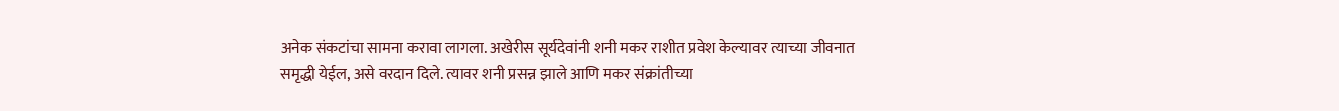अनेक संकटांचा सामना करावा लागला. अखेरीस सूर्यदेवांनी शनी मकर राशीत प्रवेश केल्यावर त्याच्या जीवनात समृद्धी येईल, असे वरदान दिले. त्यावर शनी प्रसन्न झाले आणि मकर संक्रांतीच्या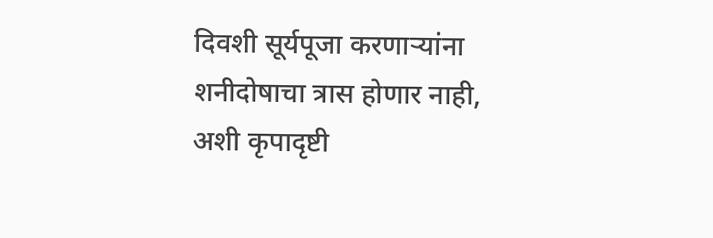दिवशी सूर्यपूजा करणाऱ्यांना शनीदोषाचा त्रास होणार नाही, अशी कृपादृष्टी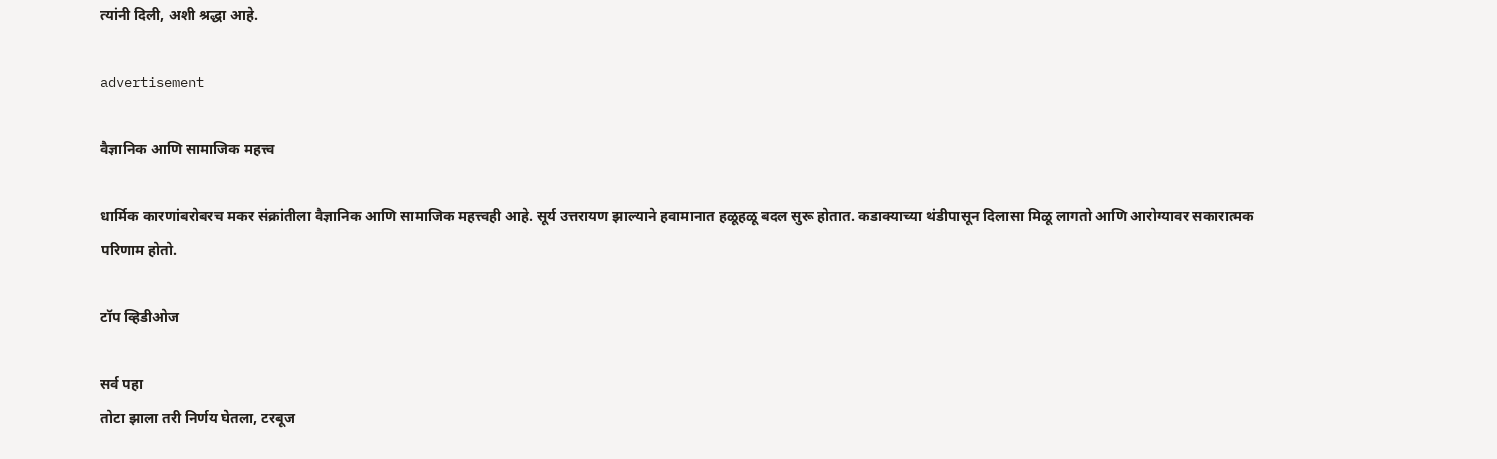त्यांनी दिली, अशी श्रद्धा आहे.

advertisement

वैज्ञानिक आणि सामाजिक महत्त्व

धार्मिक कारणांबरोबरच मकर संक्रांतीला वैज्ञानिक आणि सामाजिक महत्त्वही आहे. सूर्य उत्तरायण झाल्याने हवामानात हळूहळू बदल सुरू होतात. कडाक्याच्या थंडीपासून दिलासा मिळू लागतो आणि आरोग्यावर सकारात्मक परिणाम होतो.

टॉप व्हिडीओज

सर्व पहा
तोटा झाला तरी निर्णय घेतला, टरबूज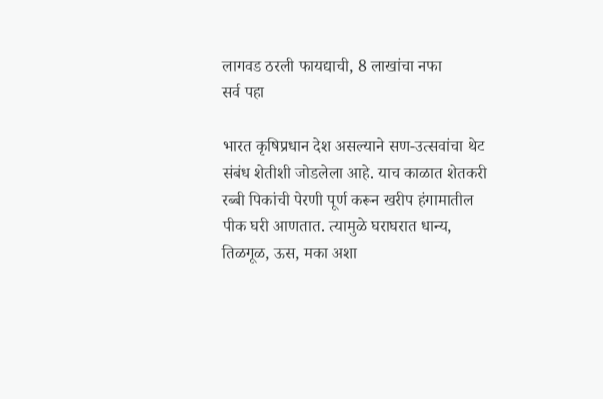लागवड ठरली फायद्याची, 8 लाखांचा नफा
सर्व पहा

भारत कृषिप्रधान देश असल्याने सण-उत्सवांचा थेट संबंध शेतीशी जोडलेला आहे. याच काळात शेतकरी रब्बी पिकांची पेरणी पूर्ण करून खरीप हंगामातील पीक घरी आणतात. त्यामुळे घराघरात धान्य, तिळगूळ, ऊस, मका अशा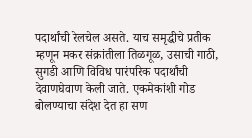पदार्थांची रेलचेल असते. याच समृद्धीचे प्रतीक म्हणून मकर संक्रांतीला तिळगूळ, उसाची गाठी, सुगडी आणि विविध पारंपरिक पदार्थांची देवाणघेवाण केली जाते. एकमेकांशी गोड बोलण्याचा संदेश देत हा सण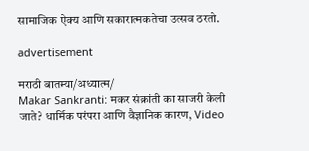सामाजिक ऐक्य आणि सकारात्मकतेचा उत्सव ठरतो.

advertisement

मराठी बातम्या/अध्यात्म/
Makar Sankranti: मकर संक्रांती का साजरी केली जाते? धार्मिक परंपरा आणि वैज्ञानिक कारण, Video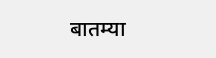बातम्या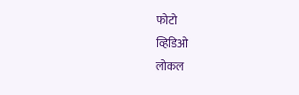फोटो
व्हिडिओ
लोकल